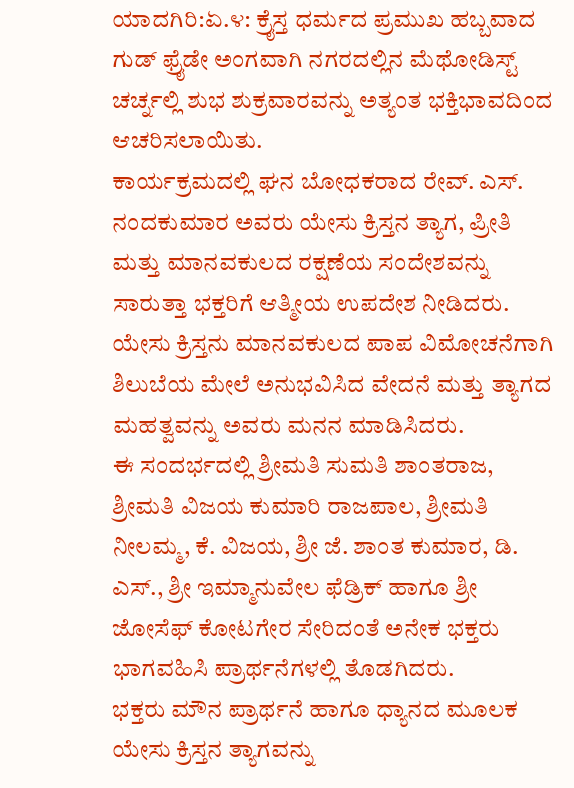ಯಾದಗಿರಿ:ಏ.೪: ಕ್ರೈಸ್ತ ಧರ್ಮದ ಪ್ರಮುಖ ಹಬ್ಬವಾದ ಗುಡ್ ಫ್ರೈಡೇ ಅಂಗವಾಗಿ ನಗರದಲ್ಲಿನ ಮೆಥೋಡಿಸ್ಟ್ ಚರ್ಚ್ನಲ್ಲಿ ಶುಭ ಶುಕ್ರವಾರವನ್ನು ಅತ್ಯಂತ ಭಕ್ತಿಭಾವದಿಂದ ಆಚರಿಸಲಾಯಿತು.
ಕಾರ್ಯಕ್ರಮದಲ್ಲಿ ಘನ ಬೋಧಕರಾದ ರೇವ್. ಎಸ್. ನಂದಕುಮಾರ ಅವರು ಯೇಸು ಕ್ರಿಸ್ತನ ತ್ಯಾಗ, ಪ್ರೀತಿ ಮತ್ತು ಮಾನವಕುಲದ ರಕ್ಷಣೆಯ ಸಂದೇಶವನ್ನು ಸಾರುತ್ತಾ ಭಕ್ತರಿಗೆ ಆತ್ಮೀಯ ಉಪದೇಶ ನೀಡಿದರು. ಯೇಸು ಕ್ರಿಸ್ತನು ಮಾನವಕುಲದ ಪಾಪ ವಿಮೋಚನೆಗಾಗಿ ಶಿಲುಬೆಯ ಮೇಲೆ ಅನುಭವಿಸಿದ ವೇದನೆ ಮತ್ತು ತ್ಯಾಗದ ಮಹತ್ವವನ್ನು ಅವರು ಮನನ ಮಾಡಿಸಿದರು.
ಈ ಸಂದರ್ಭದಲ್ಲಿ ಶ್ರೀಮತಿ ಸುಮತಿ ಶಾಂತರಾಜ, ಶ್ರೀಮತಿ ವಿಜಯ ಕುಮಾರಿ ರಾಜಪಾಲ, ಶ್ರೀಮತಿ ನೀಲಮ್ಮ, ಕೆ. ವಿಜಯ, ಶ್ರೀ ಜೆ. ಶಾಂತ ಕುಮಾರ, ಡಿ. ಎಸ್., ಶ್ರೀ ಇಮ್ಮಾನುವೇಲ ಫೆಡ್ರಿಕ್ ಹಾಗೂ ಶ್ರೀ ಜೋಸೆಫ್ ಕೋಟಗೇರ ಸೇರಿದಂತೆ ಅನೇಕ ಭಕ್ತರು ಭಾಗವಹಿಸಿ ಪ್ರಾರ್ಥನೆಗಳಲ್ಲಿ ತೊಡಗಿದರು.
ಭಕ್ತರು ಮೌನ ಪ್ರಾರ್ಥನೆ ಹಾಗೂ ಧ್ಯಾನದ ಮೂಲಕ ಯೇಸು ಕ್ರಿಸ್ತನ ತ್ಯಾಗವನ್ನು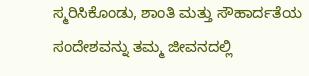ಸ್ಮರಿಸಿಕೊಂಡು, ಶಾಂತಿ ಮತ್ತು ಸೌಹಾರ್ದತೆಯ ಸಂದೇಶವನ್ನು ತಮ್ಮ ಜೀವನದಲ್ಲಿ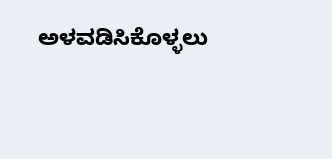ಅಳವಡಿಸಿಕೊಳ್ಳಲು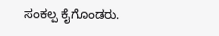ಸಂಕಲ್ಪ ಕೈಗೊಂಡರು.